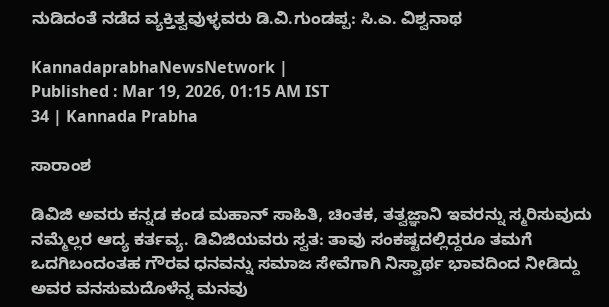ನುಡಿದಂತೆ ನಡೆದ ವ್ಯಕ್ತಿತ್ವವುಳ್ಳವರು ಡಿ.ವಿ.ಗುಂಡಪ್ಪ: ಸಿ.ಎ. ವಿಶ್ವನಾಥ

KannadaprabhaNewsNetwork |
Published : Mar 19, 2026, 01:15 AM IST
34 | Kannada Prabha

ಸಾರಾಂಶ

ಡಿವಿಜಿ ಅವರು ಕನ್ನಡ ಕಂಡ ಮಹಾನ್ ಸಾಹಿತಿ, ಚಿಂತಕ, ತತ್ವಜ್ಞಾನಿ ಇವರನ್ನು ಸ್ಮರಿಸುವುದು ನಮ್ಮೆಲ್ಲರ ಆದ್ಯ ಕರ್ತವ್ಯ. ಡಿವಿಜಿಯವರು ಸ್ವತ: ತಾವು ಸಂಕಷ್ಟದಲ್ಲಿದ್ದರೂ ತಮಗೆ ಒದಗಿಬಂದಂತಹ ಗೌರವ ಧನವನ್ನು ಸಮಾಜ ಸೇವೆಗಾಗಿ ನಿಸ್ವಾರ್ಥ ಭಾವದಿಂದ ನೀಡಿದ್ದು ಅವರ ವನಸುಮದೊಳೆನ್ನ ಮನವು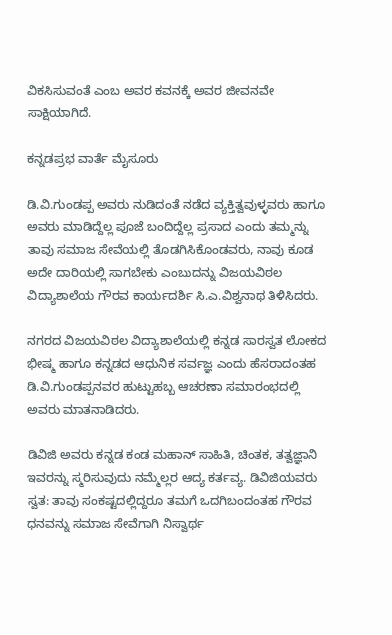ವಿಕಸಿಸುವಂತೆ ಎಂಬ ಅವರ ಕವನಕ್ಕೆ ಅವರ ಜೀವನವೇ ಸಾಕ್ಷಿಯಾಗಿದೆ.

ಕನ್ನಡಪ್ರಭ ವಾರ್ತೆ ಮೈಸೂರು

ಡಿ.ವಿ.ಗುಂಡಪ್ಪ ಅವರು ನುಡಿದಂತೆ ನಡೆದ ವ್ಯಕ್ತಿತ್ವವುಳ್ಳವರು ಹಾಗೂ ಅವರು ಮಾಡಿದ್ದೆಲ್ಲ ಪೂಜೆ ಬಂದಿದ್ದೆಲ್ಲ ಪ್ರಸಾದ ಎಂದು ತಮ್ಮನ್ನು ತಾವು ಸಮಾಜ ಸೇವೆಯಲ್ಲಿ ತೊಡಗಿಸಿಕೊಂಡವರು, ನಾವು ಕೂಡ ಅದೇ ದಾರಿಯಲ್ಲಿ ಸಾಗಬೇಕು ಎಂಬುದನ್ನು ವಿಜಯವಿಠಲ ವಿದ್ಯಾಶಾಲೆಯ ಗೌರವ ಕಾರ್ಯದರ್ಶಿ ಸಿ.ಎ.ವಿಶ್ವನಾಥ ತಿಳಿಸಿದರು.

ನಗರದ ವಿಜಯವಿಠಲ ವಿದ್ಯಾಶಾಲೆಯಲ್ಲಿ ಕನ್ನಡ ಸಾರಸ್ವತ ಲೋಕದ ಭೀಷ್ಮ ಹಾಗೂ ಕನ್ನಡದ ಆಧುನಿಕ ಸರ್ವಜ್ಞ ಎಂದು ಹೆಸರಾದಂತಹ ಡಿ.ವಿ.ಗುಂಡಪ್ಪನವರ ಹುಟ್ಟುಹಬ್ಬ ಆಚರಣಾ ಸಮಾರಂಭದಲ್ಲಿ ಅವರು ಮಾತನಾಡಿದರು.

ಡಿವಿಜಿ ಅವರು ಕನ್ನಡ ಕಂಡ ಮಹಾನ್ ಸಾಹಿತಿ, ಚಿಂತಕ, ತತ್ವಜ್ಞಾನಿ ಇವರನ್ನು ಸ್ಮರಿಸುವುದು ನಮ್ಮೆಲ್ಲರ ಆದ್ಯ ಕರ್ತವ್ಯ. ಡಿವಿಜಿಯವರು ಸ್ವತ: ತಾವು ಸಂಕಷ್ಟದಲ್ಲಿದ್ದರೂ ತಮಗೆ ಒದಗಿಬಂದಂತಹ ಗೌರವ ಧನವನ್ನು ಸಮಾಜ ಸೇವೆಗಾಗಿ ನಿಸ್ವಾರ್ಥ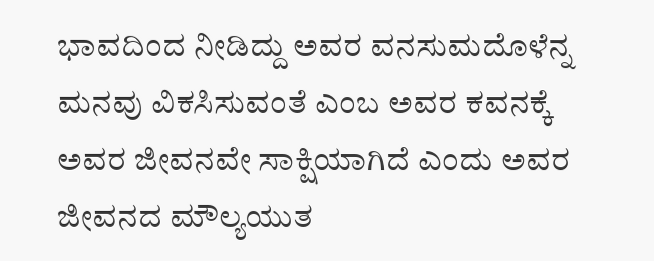ಭಾವದಿಂದ ನೀಡಿದ್ದು ಅವರ ವನಸುಮದೊಳೆನ್ನ ಮನವು ವಿಕಸಿಸುವಂತೆ ಎಂಬ ಅವರ ಕವನಕ್ಕೆ ಅವರ ಜೀವನವೇ ಸಾಕ್ಷಿಯಾಗಿದೆ ಎಂದು ಅವರ ಜೀವನದ ಮೌಲ್ಯಯುತ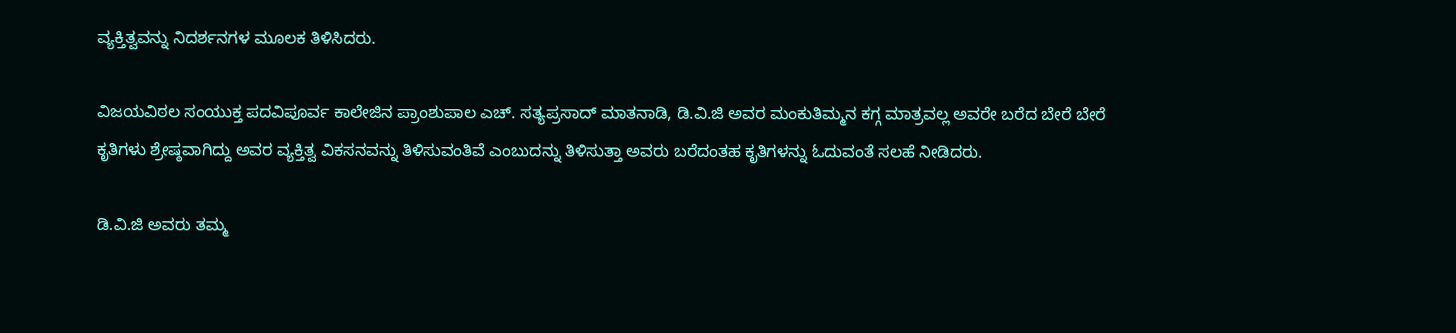ವ್ಯಕ್ತಿತ್ವವನ್ನು ನಿದರ್ಶನಗಳ ಮೂಲಕ ತಿಳಿಸಿದರು.

ವಿಜಯವಿಠಲ ಸಂಯುಕ್ತ ಪದವಿಪೂರ್ವ ಕಾಲೇಜಿನ ಪ್ರಾಂಶುಪಾಲ ಎಚ್. ಸತ್ಯಪ್ರಸಾದ್ ಮಾತನಾಡಿ, ಡಿ.ವಿ.ಜಿ ಅವರ ಮಂಕುತಿಮ್ಮನ ಕಗ್ಗ ಮಾತ್ರವಲ್ಲ ಅವರೇ ಬರೆದ ಬೇರೆ ಬೇರೆ ಕೃತಿಗಳು ಶ್ರೇಷ್ಠವಾಗಿದ್ದು ಅವರ ವ್ಯಕ್ತಿತ್ವ ವಿಕಸನವನ್ನು ತಿಳಿಸುವಂತಿವೆ ಎಂಬುದನ್ನು ತಿಳಿಸುತ್ತಾ ಅವರು ಬರೆದಂತಹ ಕೃತಿಗಳನ್ನು ಓದುವಂತೆ ಸಲಹೆ ನೀಡಿದರು.

ಡಿ.ವಿ.ಜಿ ಅವರು ತಮ್ಮ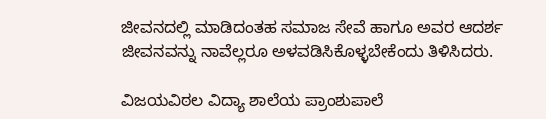ಜೀವನದಲ್ಲಿ ಮಾಡಿದಂತಹ ಸಮಾಜ ಸೇವೆ ಹಾಗೂ ಅವರ ಆದರ್ಶ ಜೀವನವನ್ನು ನಾವೆಲ್ಲರೂ ಅಳವಡಿಸಿಕೊಳ್ಳಬೇಕೆಂದು ತಿಳಿಸಿದರು.

ವಿಜಯವಿಠಲ ವಿದ್ಯಾ ಶಾಲೆಯ ಪ್ರಾಂಶುಪಾಲೆ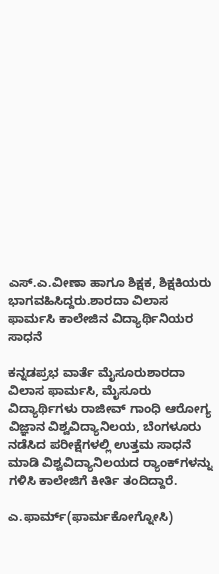ಎಸ್‌.ಎ.ವೀಣಾ ಹಾಗೂ ಶಿಕ್ಷಕ, ಶಿಕ್ಷಕಿಯರು ಭಾಗವಹಿಸಿದ್ದರು.ಶಾರದಾ ವಿಲಾಸ ಫಾರ್ಮಸಿ ಕಾಲೇಜಿನ ವಿದ್ಯಾರ್ಥಿನಿಯರ ಸಾಧನೆ

ಕನ್ನಡಪ್ರಭ ವಾರ್ತೆ ಮೈಸೂರುಶಾರದಾ ವಿಲಾಸ ಫಾರ್ಮಸಿ, ಮೈಸೂರು ವಿದ್ಯಾರ್ಥಿಗಳು ರಾಜೀವ್‌ ಗಾಂಧಿ ಆರೋಗ್ಯ ವಿಜ್ಞಾನ ವಿಶ್ವವಿದ್ಯಾನಿಲಯ, ಬೆಂಗಳೂರು ನಡೆಸಿದ ಪರೀಕ್ಷೆಗಳಲ್ಲಿ ಉತ್ತಮ ಸಾಧನೆ ಮಾಡಿ ವಿಶ್ವವಿದ್ಯಾನಿಲಯದ ರ್‍ಯಾಂಕ್‌ಗಳನ್ನು ಗಳಿಸಿ ಕಾಲೇಜಿಗೆ ಕೀರ್ತಿ ತಂದಿದ್ದಾರೆ.

ಎ.ಫಾರ್ಮ್‌(ಫಾರ್ಮಕೋಗ್ನೋಸಿ)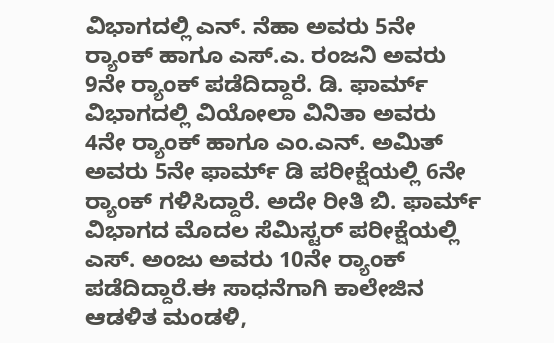ವಿಭಾಗದಲ್ಲಿ ಎನ್. ನೆಹಾ ಅವರು 5ನೇ ರ್‍ಯಾಂಕ್‌ ಹಾಗೂ ಎಸ್‌.ಎ. ರಂಜನಿ ಅವರು 9ನೇ ರ್‍ಯಾಂಕ್‌ ಪಡೆದಿದ್ದಾರೆ. ಡಿ. ಫಾರ್ಮ್‌ ವಿಭಾಗದಲ್ಲಿ ವಿಯೋಲಾ ವಿನಿತಾ ಅವರು 4ನೇ ರ್‍ಯಾಂಕ್‌ ಹಾಗೂ ಎಂ.ಎನ್‌. ಅಮಿತ್‌ ಅವರು 5ನೇ ಫಾರ್ಮ್‌ ಡಿ ಪರೀಕ್ಷೆಯಲ್ಲಿ 6ನೇ ರ್‍ಯಾಂಕ್‌ ಗಳಿಸಿದ್ದಾರೆ. ಅದೇ ರೀತಿ ಬಿ. ಫಾರ್ಮ್‌ ವಿಭಾಗದ ಮೊದಲ ಸೆಮಿಸ್ಟರ್‌ ಪರೀಕ್ಷೆಯಲ್ಲಿ ಎಸ್. ಅಂಜು ಅವರು 10ನೇ ರ್‍ಯಾಂಕ್‌ ಪಡೆದಿದ್ದಾರೆ.ಈ ಸಾಧನೆಗಾಗಿ ಕಾಲೇಜಿನ ಆಡಳಿತ ಮಂಡಳಿ,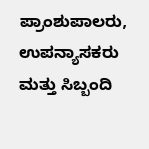ಪ್ರಾಂಶುಪಾಲರು, ಉಪನ್ಯಾಸಕರು ಮತ್ತು ಸಿಬ್ಬಂದಿ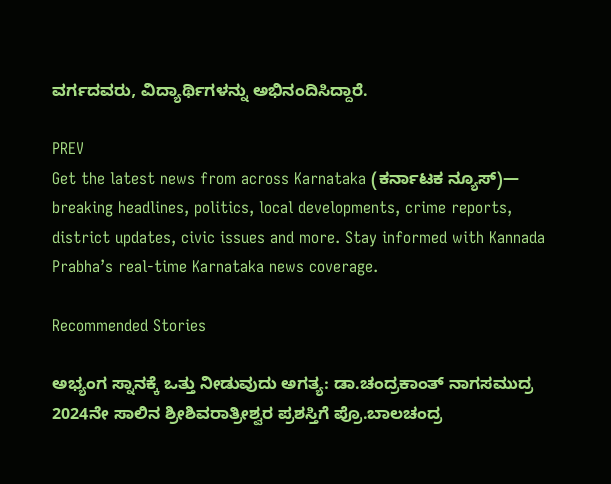ವರ್ಗದವರು, ವಿದ್ಯಾರ್ಥಿಗಳನ್ನು ಅಭಿನಂದಿಸಿದ್ದಾರೆ.

PREV
Get the latest news from across Karnataka (ಕರ್ನಾಟಕ ನ್ಯೂಸ್)— breaking headlines, politics, local developments, crime reports, district updates, civic issues and more. Stay informed with Kannada Prabha’s real‑time Karnataka news coverage.

Recommended Stories

ಅಭ್ಯಂಗ ಸ್ನಾನಕ್ಕೆ ಒತ್ತು ನೀಡುವುದು ಅಗತ್ಯ: ಡಾ.ಚಂದ್ರಕಾಂತ್ ನಾಗಸಮುದ್ರ
2024ನೇ ಸಾಲಿನ ಶ್ರೀಶಿವರಾತ್ರೀಶ್ವರ ಪ್ರಶಸ್ತಿಗೆ ಪ್ರೊ.ಬಾಲಚಂದ್ರ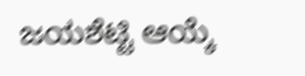ಜಯಶೆಟ್ಟಿ ಆಯ್ಕೆ